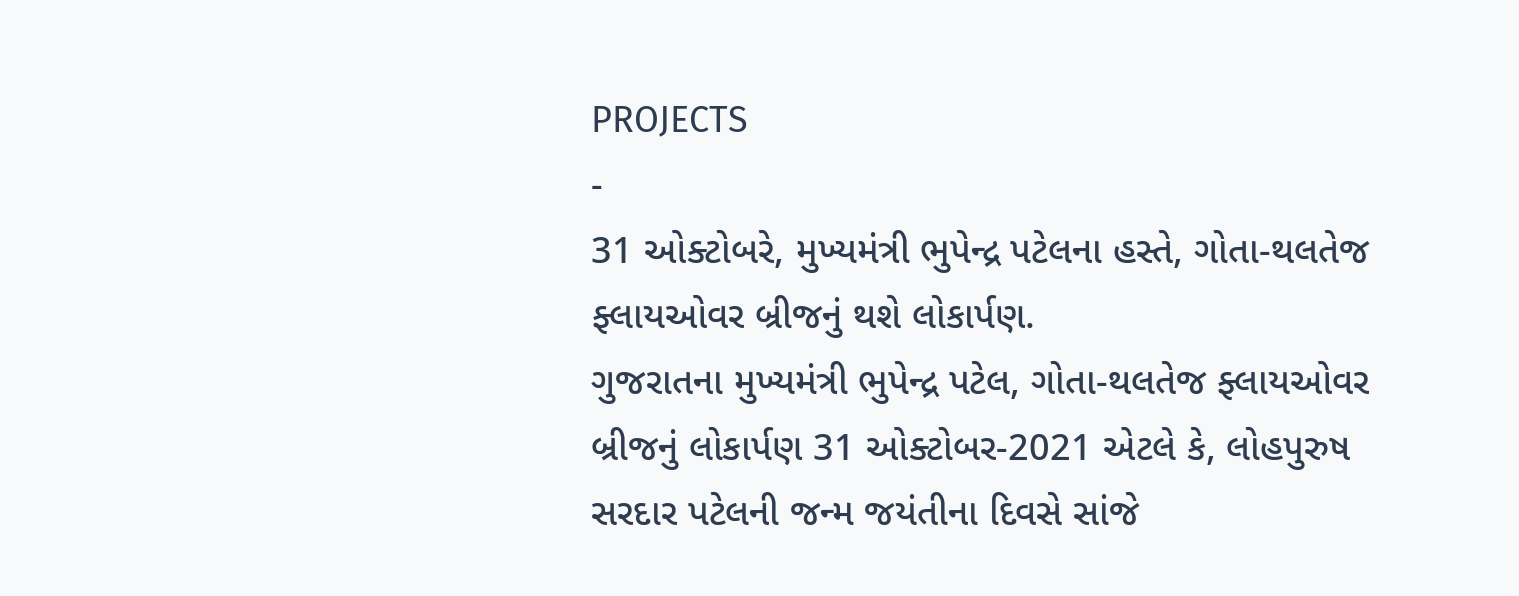PROJECTS
-
31 ઓક્ટોબરે, મુખ્યમંત્રી ભુપેન્દ્ર પટેલના હસ્તે, ગોતા-થલતેજ ફ્લાયઓવર બ્રીજનું થશે લોકાર્પણ.
ગુજરાતના મુખ્યમંત્રી ભુપેન્દ્ર પટેલ, ગોતા-થલતેજ ફ્લાયઓવર બ્રીજનું લોકાર્પણ 31 ઓક્ટોબર-2021 એટલે કે, લોહપુરુષ સરદાર પટેલની જન્મ જયંતીના દિવસે સાંજે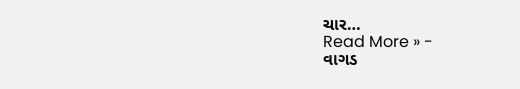ચાર…
Read More » -
વાગડ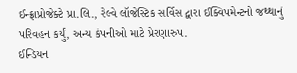ઈન્ફ્રાપ્રોજેક્ટે પ્રા.લિ., રેલ્વે લૉજેસ્ટિક સર્વિસ દ્વારા ઈક્વિપમેન્ટનો જથ્થાનું પરિવહન કર્યું, અન્ય કંપનીઓ માટે પ્રેરણારુપ.
ઈન્ડિયન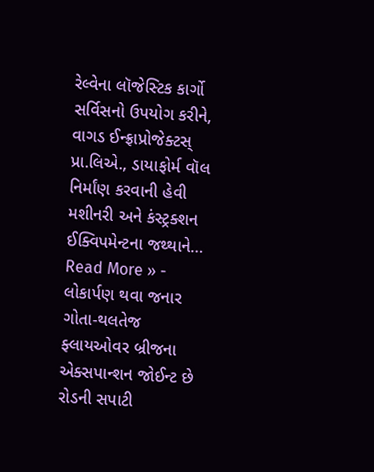રેલ્વેના લૉજેસ્ટિક કાર્ગો સર્વિસનો ઉપયોગ કરીને, વાગડ ઈન્ફ્રાપ્રોજેક્ટસ્ પ્રા.લિએ., ડાયાફોર્મ વૉલ નિર્માંણ કરવાની હેવી મશીનરી અને કંસ્ટ્રક્શન ઈક્વિપમેન્ટના જથ્થાને…
Read More » -
લોકાર્પણ થવા જનાર ગોતા-થલતેજ ફ્લાયઓવર બ્રીજના એક્સપાન્શન જોઈન્ટ છે રોડની સપાટી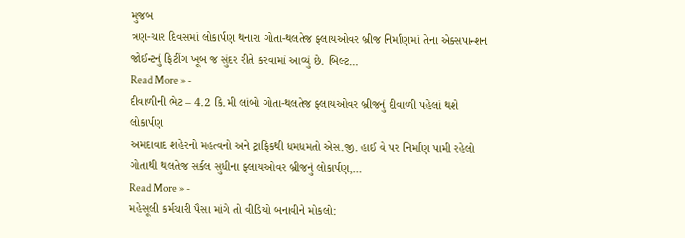મુજબ
ત્રણ-ચાર દિવસમાં લોકાર્પણ થનારા ગોતા-થલતેજ ફ્લાયઓવર બ્રીજ નિર્માંણમાં તેના એક્સપાન્શન જોઈન્ટનું ફિટીંગ ખૂબ જ સુંદર રીતે કરવામાં આવ્યું છે. બિલ્ટ…
Read More » -
દીવાળીની ભેટ – 4.2 કિ.મી લાંબો ગોતા-થલતેજ ફ્લાયઓવર બ્રીજનું દીવાળી પહેલાં થશે લોકાર્પણ
અમદાવાદ શહેરનો મહત્વનો અને ટ્રાફિકથી ધમધમતો એસ.જી. હાઈ વે પર નિર્માંણ પામી રહેલો ગોતાથી થલતેજ સર્કલ સુધીના ફ્લાયઓવર બ્રીજનું લોકાર્પણ,…
Read More » -
મહેસૂલી કર્મચારી પૈસા માંગે તો વીડિયો બનાવીને મોકલો: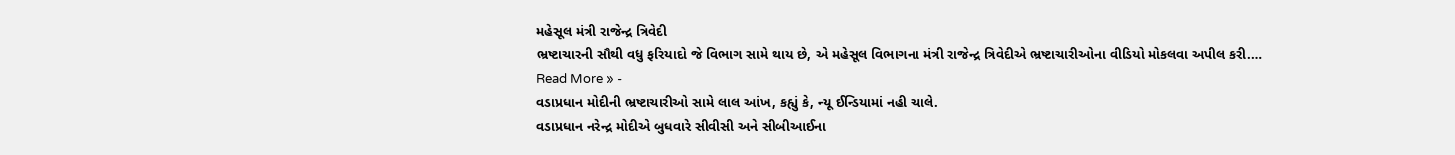મહેસૂલ મંત્રી રાજેન્દ્ર ત્રિવેદી
ભ્રષ્ટાચારની સૌથી વધુ ફરિયાદો જે વિભાગ સામે થાય છે, એ મહેસૂલ વિભાગના મંત્રી રાજેન્દ્ર ત્રિવેદીએ ભ્રષ્ટાચારીઓના વીડિયો મોકલવા અપીલ કરી.…
Read More » -
વડાપ્રધાન મોદીની ભ્રષ્ટાચારીઓ સામે લાલ આંખ, કહ્યું કે, ન્યૂ ઈન્ડિયામાં નહી ચાલે.
વડાપ્રધાન નરેન્દ્ર મોદીએ બુધવારે સીવીસી અને સીબીઆઈના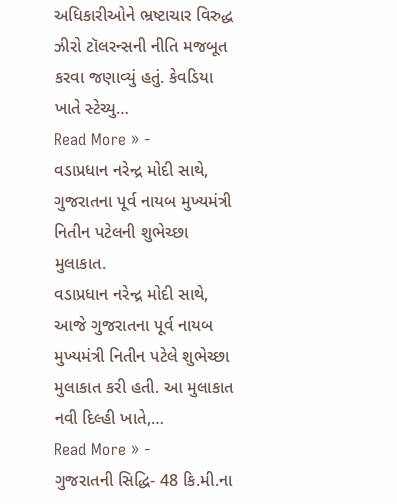અધિકારીઓને ભ્રષ્ટાચાર વિરુદ્ધ ઝીરો ટૉલરન્સની નીતિ મજબૂત કરવા જણાવ્યું હતું. કેવડિયા ખાતે સ્ટેચ્યુ…
Read More » -
વડાપ્રધાન નરેન્દ્ર મોદી સાથે, ગુજરાતના પૂર્વ નાયબ મુખ્યમંત્રી નિતીન પટેલની શુભેચ્છા મુલાકાત.
વડાપ્રધાન નરેન્દ્ર મોદી સાથે, આજે ગુજરાતના પૂર્વ નાયબ મુખ્યમંત્રી નિતીન પટેલે શુભેચ્છા મુલાકાત કરી હતી. આ મુલાકાત નવી દિલ્હી ખાતે,…
Read More » -
ગુજરાતની સિદ્ધિ- 48 કિ.મી.ના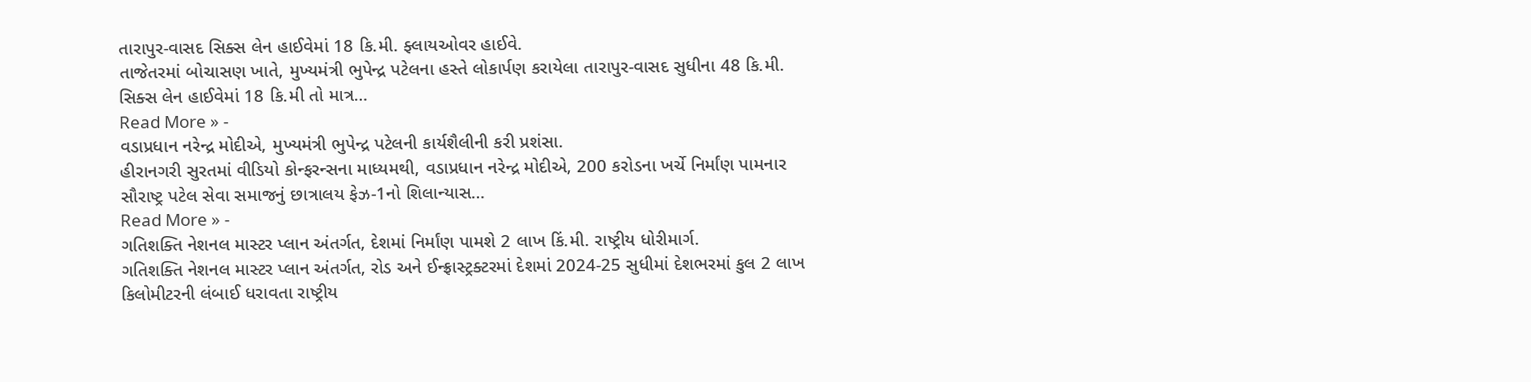તારાપુર-વાસદ સિક્સ લેન હાઈવેમાં 18 કિ.મી. ફ્લાયઓવર હાઈવે.
તાજેતરમાં બોચાસણ ખાતે, મુખ્યમંત્રી ભુપેન્દ્ર પટેલના હસ્તે લોકાર્પણ કરાયેલા તારાપુર-વાસદ સુધીના 48 કિ.મી. સિક્સ લેન હાઈવેમાં 18 કિ.મી તો માત્ર…
Read More » -
વડાપ્રધાન નરેન્દ્ર મોદીએ, મુખ્યમંત્રી ભુપેન્દ્ર પટેલની કાર્યશૈલીની કરી પ્રશંસા.
હીરાનગરી સુરતમાં વીડિયો કોન્ફરન્સના માધ્યમથી, વડાપ્રધાન નરેન્દ્ર મોદીએ, 200 કરોડના ખર્ચે નિર્માંણ પામનાર સૌરાષ્ટ્ર પટેલ સેવા સમાજનું છાત્રાલય ફેઝ-1નો શિલાન્યાસ…
Read More » -
ગતિશક્તિ નેશનલ માસ્ટર પ્લાન અંતર્ગત, દેશમાં નિર્માંણ પામશે 2 લાખ કિં.મી. રાષ્ટ્રીય ધોરીમાર્ગ.
ગતિશક્તિ નેશનલ માસ્ટર પ્લાન અંતર્ગત, રોડ અને ઈન્ફ્રાસ્ટ્રક્ટરમાં દેશમાં 2024-25 સુધીમાં દેશભરમાં કુલ 2 લાખ કિલોમીટરની લંબાઈ ધરાવતા રાષ્ટ્રીય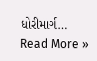ધોરીમાર્ગ…
Read More »